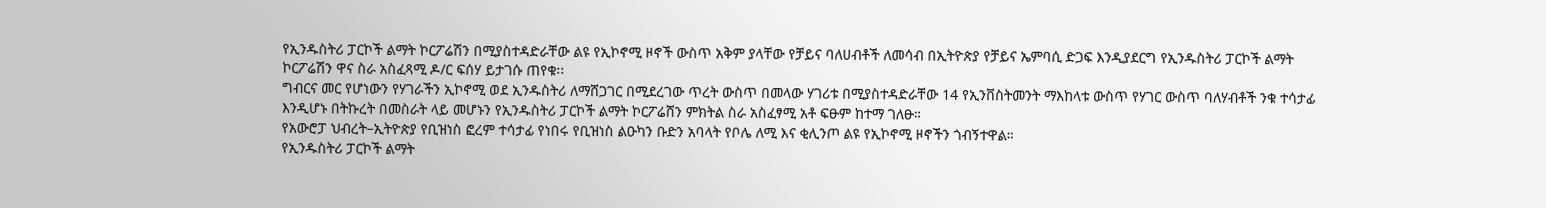የኢንዱስትሪ ፓርኮች ልማት ኮርፖሬሽን በሚያስተዳድራቸው ልዩ የኢኮኖሚ ዞኖች ውስጥ አቅም ያላቸው የቻይና ባለሀብቶች ለመሳብ በኢትዮጵያ የቻይና ኤምባሲ ድጋፍ እንዲያደርግ የኢንዱስትሪ ፓርኮች ልማት ኮርፖሬሽን ዋና ስራ አስፈጻሚ ዶ/ር ፍሰሃ ይታገሱ ጠየቁ፡፡
ግብርና መር የሆነውን የሃገራችን ኢኮኖሚ ወደ ኢንዱስትሪ ለማሸጋገር በሚደረገው ጥረት ውስጥ በመላው ሃገሪቱ በሚያስተዳድራቸው 14 የኢንቨስትመንት ማእከላቱ ውስጥ የሃገር ውስጥ ባለሃብቶች ንቁ ተሳታፊ እንዲሆኑ በትኩረት በመስራት ላይ መሆኑን የኢንዱስትሪ ፓርኮች ልማት ኮርፖሬሸን ምክትል ስራ አስፈፃሚ አቶ ፍፁም ከተማ ገለፁ።
የአውሮፓ ህብረት–ኢትዮጵያ የቢዝነስ ፎረም ተሳታፊ የነበሩ የቢዝነስ ልዑካን ቡድን አባላት የቦሌ ለሚ እና ቂሊንጦ ልዩ የኢኮኖሚ ዞኖችን ጎብኝተዋል።
የኢንዱስትሪ ፓርኮች ልማት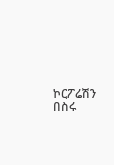ኮርፖሬሽን በስሩ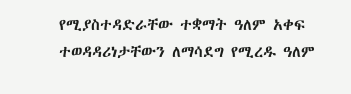የሚያስተዳድራቸው ተቋማት ዓለም አቀፍ ተወዳዳሪነታቸውን ለማሳደግ የሚረዱ ዓለም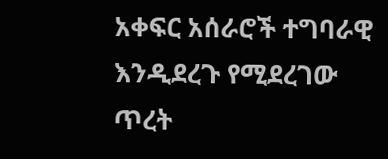አቀፍር አሰራሮች ተግባራዊ እንዲደረጉ የሚደረገው ጥረት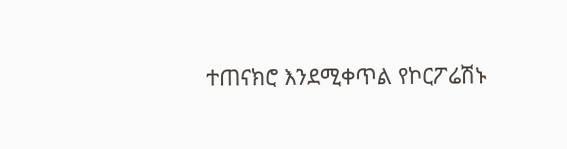ተጠናክሮ እንደሚቀጥል የኮርፖሬሽኑ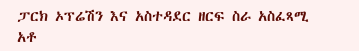ፓርክ ኦፕሬሽን እና አስተዳደር ዘርፍ ስራ አስፈጻሚ አቶ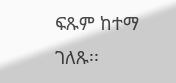ፍጹም ከተማ ገለጹ፡፡